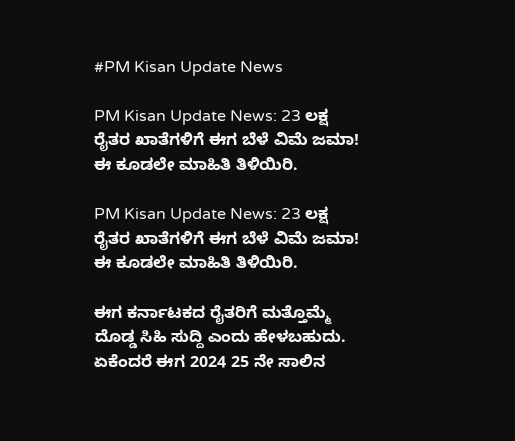#PM Kisan Update News

PM Kisan Update News: 23 ಲಕ್ಷ ರೈತರ ಖಾತೆಗಳಿಗೆ ಈಗ ಬೆಳೆ ವಿಮೆ ಜಮಾ! ಈ ಕೂಡಲೇ ಮಾಹಿತಿ ತಿಳಿಯಿರಿ.

PM Kisan Update News: 23 ಲಕ್ಷ ರೈತರ ಖಾತೆಗಳಿಗೆ ಈಗ ಬೆಳೆ ವಿಮೆ ಜಮಾ! ಈ ಕೂಡಲೇ ಮಾಹಿತಿ ತಿಳಿಯಿರಿ.

ಈಗ ಕರ್ನಾಟಕದ ರೈತರಿಗೆ ಮತ್ತೊಮ್ಮೆ ದೊಡ್ಡ ಸಿಹಿ ಸುದ್ದಿ ಎಂದು ಹೇಳಬಹುದು. ಏಕೆಂದರೆ ಈಗ 2024 25 ನೇ ಸಾಲಿನ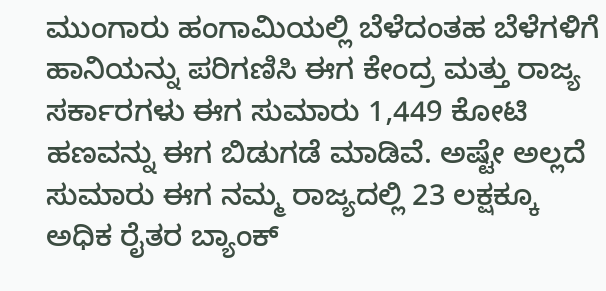ಮುಂಗಾರು ಹಂಗಾಮಿಯಲ್ಲಿ ಬೆಳೆದಂತಹ ಬೆಳೆಗಳಿಗೆ ಹಾನಿಯನ್ನು ಪರಿಗಣಿಸಿ ಈಗ ಕೇಂದ್ರ ಮತ್ತು ರಾಜ್ಯ ಸರ್ಕಾರಗಳು ಈಗ ಸುಮಾರು 1,449 ಕೋಟಿ ಹಣವನ್ನು ಈಗ ಬಿಡುಗಡೆ ಮಾಡಿವೆ. ಅಷ್ಟೇ ಅಲ್ಲದೆ ಸುಮಾರು ಈಗ ನಮ್ಮ ರಾಜ್ಯದಲ್ಲಿ 23 ಲಕ್ಷಕ್ಕೂ ಅಧಿಕ ರೈತರ ಬ್ಯಾಂಕ್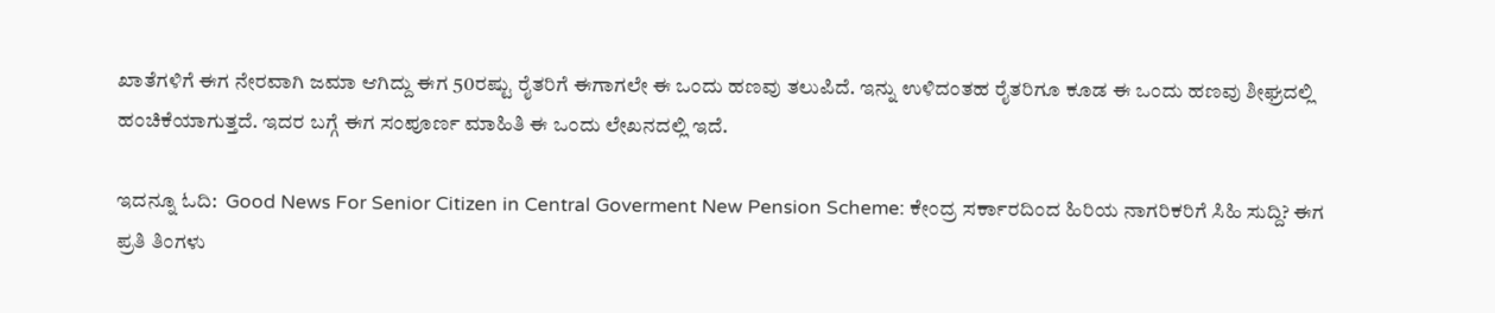ಖಾತೆಗಳಿಗೆ ಈಗ ನೇರವಾಗಿ ಜಮಾ ಆಗಿದ್ದು ಈಗ 50ರಷ್ಟು ರೈತರಿಗೆ ಈಗಾಗಲೇ ಈ ಒಂದು ಹಣವು ತಲುಪಿದೆ. ಇನ್ನು ಉಳಿದಂತಹ ರೈತರಿಗೂ ಕೂಡ ಈ ಒಂದು ಹಣವು ಶೀಘ್ರದಲ್ಲಿ ಹಂಚಿಕೆಯಾಗುತ್ತದೆ. ಇದರ ಬಗ್ಗೆ ಈಗ ಸಂಪೂರ್ಣ ಮಾಹಿತಿ ಈ ಒಂದು ಲೇಖನದಲ್ಲಿ ಇದೆ.

ಇದನ್ನೂ ಓದಿ:  Good News For Senior Citizen in Central Goverment New Pension Scheme: ಕೇಂದ್ರ ಸರ್ಕಾರದಿಂದ ಹಿರಿಯ ನಾಗರಿಕರಿಗೆ ಸಿಹಿ ಸುದ್ದಿ? ಈಗ ಪ್ರತಿ ತಿಂಗಳು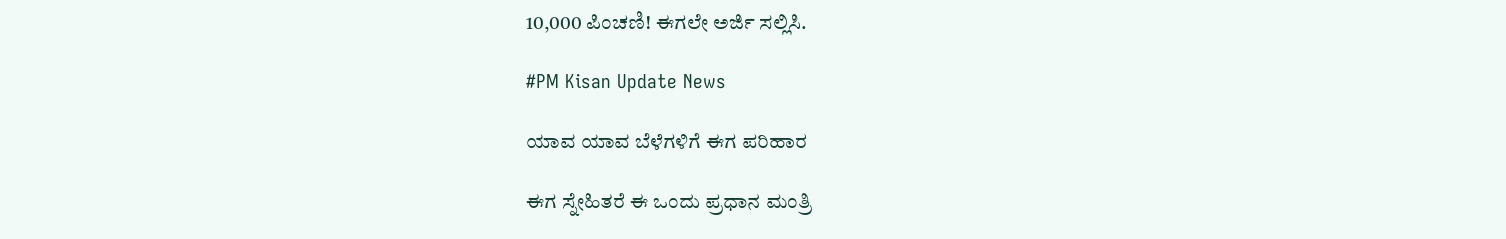10,000 ಪಿಂಚಣಿ! ಈಗಲೇ ಅರ್ಜಿ ಸಲ್ಲಿಸಿ.

#PM Kisan Update News

ಯಾವ ಯಾವ ಬೆಳೆಗಳಿಗೆ ಈಗ ಪರಿಹಾರ

ಈಗ ಸ್ನೇಹಿತರೆ ಈ ಒಂದು ಪ್ರಧಾನ ಮಂತ್ರಿ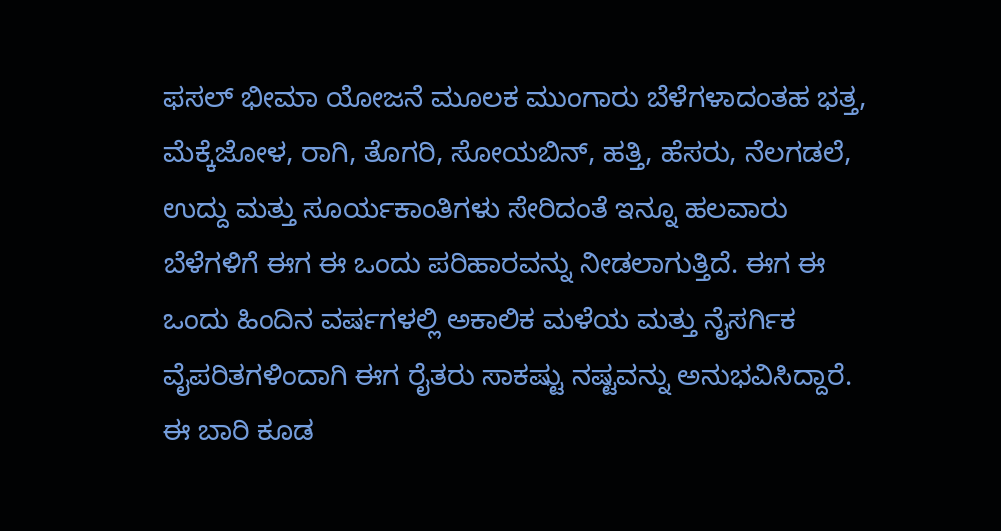ಫಸಲ್ ಭೀಮಾ ಯೋಜನೆ ಮೂಲಕ ಮುಂಗಾರು ಬೆಳೆಗಳಾದಂತಹ ಭತ್ತ, ಮೆಕ್ಕೆಜೋಳ, ರಾಗಿ, ತೊಗರಿ, ಸೋಯಬಿನ್, ಹತ್ತಿ, ಹೆಸರು, ನೆಲಗಡಲೆ, ಉದ್ದು ಮತ್ತು ಸೂರ್ಯಕಾಂತಿಗಳು ಸೇರಿದಂತೆ ಇನ್ನೂ ಹಲವಾರು ಬೆಳೆಗಳಿಗೆ ಈಗ ಈ ಒಂದು ಪರಿಹಾರವನ್ನು ನೀಡಲಾಗುತ್ತಿದೆ. ಈಗ ಈ ಒಂದು ಹಿಂದಿನ ವರ್ಷಗಳಲ್ಲಿ ಅಕಾಲಿಕ ಮಳೆಯ ಮತ್ತು ನೈಸರ್ಗಿಕ ವೈಪರಿತಗಳಿಂದಾಗಿ ಈಗ ರೈತರು ಸಾಕಷ್ಟು ನಷ್ಟವನ್ನು ಅನುಭವಿಸಿದ್ದಾರೆ. ಈ ಬಾರಿ ಕೂಡ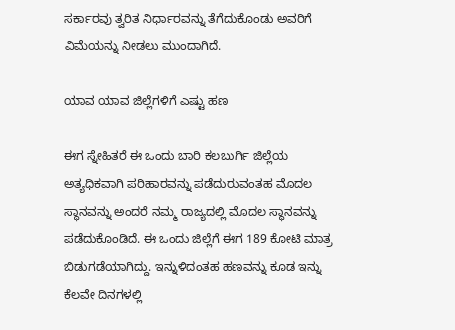ಸರ್ಕಾರವು ತ್ವರಿತ ನಿರ್ಧಾರವನ್ನು ತೆಗೆದುಕೊಂಡು ಅವರಿಗೆ ವಿಮೆಯನ್ನು ನೀಡಲು ಮುಂದಾಗಿದೆ.

ಯಾವ ಯಾವ ಜಿಲ್ಲೆಗಳಿಗೆ ಎಷ್ಟು ಹಣ

ಈಗ ಸ್ನೇಹಿತರೆ ಈ ಒಂದು ಬಾರಿ ಕಲಬುರ್ಗಿ ಜಿಲ್ಲೆಯ ಅತ್ಯಧಿಕವಾಗಿ ಪರಿಹಾರವನ್ನು ಪಡೆದುರುವಂತಹ ಮೊದಲ ಸ್ಥಾನವನ್ನು ಅಂದರೆ ನಮ್ಮ ರಾಜ್ಯದಲ್ಲಿ ಮೊದಲ ಸ್ಥಾನವನ್ನು ಪಡೆದುಕೊಂಡಿದೆ. ಈ ಒಂದು ಜಿಲ್ಲೆಗೆ ಈಗ 189 ಕೋಟಿ ಮಾತ್ರ ಬಿಡುಗಡೆಯಾಗಿದ್ದು. ಇನ್ನುಳಿದಂತಹ ಹಣವನ್ನು ಕೂಡ ಇನ್ನು ಕೆಲವೇ ದಿನಗಳಲ್ಲಿ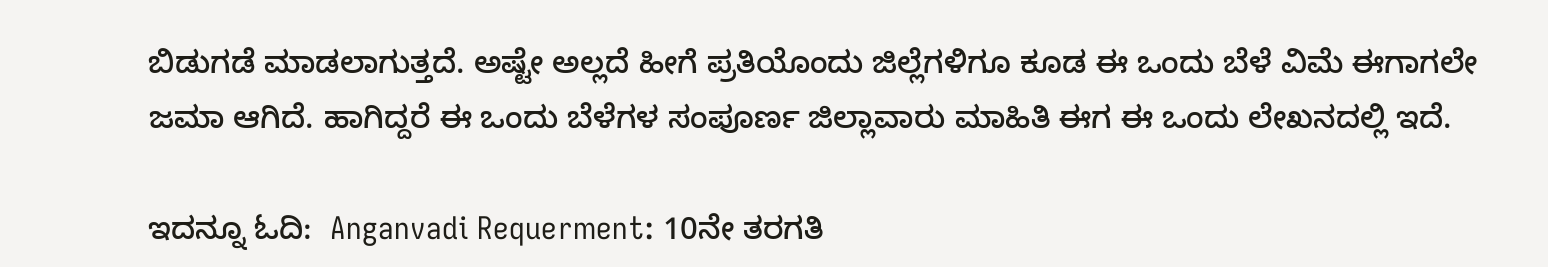ಬಿಡುಗಡೆ ಮಾಡಲಾಗುತ್ತದೆ. ಅಷ್ಟೇ ಅಲ್ಲದೆ ಹೀಗೆ ಪ್ರತಿಯೊಂದು ಜಿಲ್ಲೆಗಳಿಗೂ ಕೂಡ ಈ ಒಂದು ಬೆಳೆ ವಿಮೆ ಈಗಾಗಲೇ ಜಮಾ ಆಗಿದೆ. ಹಾಗಿದ್ದರೆ ಈ ಒಂದು ಬೆಳೆಗಳ ಸಂಪೂರ್ಣ ಜಿಲ್ಲಾವಾರು ಮಾಹಿತಿ ಈಗ ಈ ಒಂದು ಲೇಖನದಲ್ಲಿ ಇದೆ.

ಇದನ್ನೂ ಓದಿ:  Anganvadi Requerment: 10ನೇ ತರಗತಿ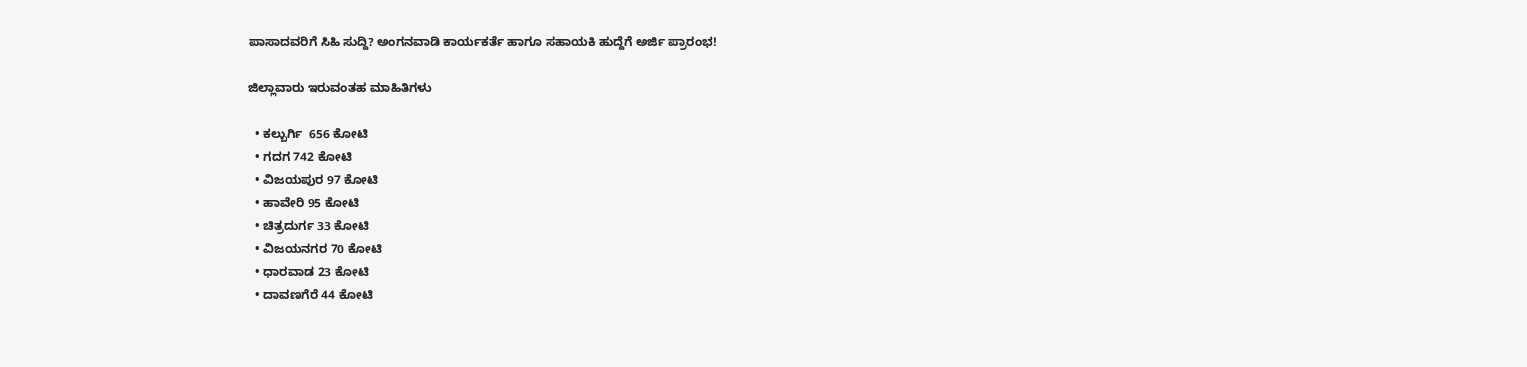ಪಾಸಾದವರಿಗೆ ಸಿಹಿ ಸುದ್ದಿ? ಅಂಗನವಾಡಿ ಕಾರ್ಯಕರ್ತೆ ಹಾಗೂ ಸಹಾಯಕಿ ಹುದ್ದೆಗೆ ಅರ್ಜಿ ಪ್ರಾರಂಭ!

ಜಿಲ್ಲಾವಾರು ಇರುವಂತಹ ಮಾಹಿತಿಗಳು

  • ಕಲ್ಬುರ್ಗಿ  656 ಕೋಟಿ
  • ಗದಗ 742 ಕೋಟಿ
  • ವಿಜಯಪುರ 97 ಕೋಟಿ
  • ಹಾವೇರಿ 95 ಕೋಟಿ
  • ಚಿತ್ರದುರ್ಗ 33 ಕೋಟಿ
  • ವಿಜಯನಗರ 70 ಕೋಟಿ
  • ಧಾರವಾಡ 23 ಕೋಟಿ
  • ದಾವಣಗೆರೆ 44 ಕೋಟಿ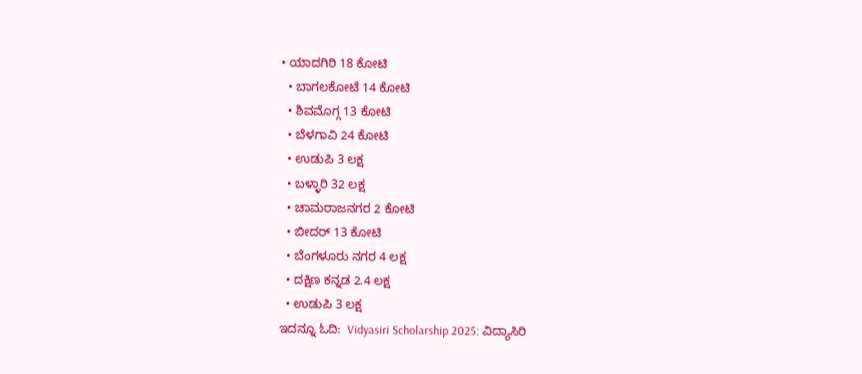• ಯಾದಗಿರಿ 18 ಕೋಟಿ
  • ಬಾಗಲಕೋಟೆ 14 ಕೋಟಿ
  • ಶಿವಮೊಗ್ಗ 13 ಕೋಟಿ
  • ಬೆಳಗಾವಿ 24 ಕೋಟಿ
  • ಉಡುಪಿ 3 ಲಕ್ಷ
  • ಬಳ್ಳಾರಿ 32 ಲಕ್ಷ
  • ಚಾಮರಾಜನಗರ 2 ಕೋಟಿ
  • ಬೀದರ್ 13 ಕೋಟಿ
  • ಬೆಂಗಳೂರು ನಗರ 4 ಲಕ್ಷ
  • ದಕ್ಷಿಣ ಕನ್ನಡ 2.4 ಲಕ್ಷ
  • ಉಡುಪಿ 3 ಲಕ್ಷ
ಇದನ್ನೂ ಓದಿ:  Vidyasiri Scholarship 2025: ವಿದ್ಯಾಸಿರಿ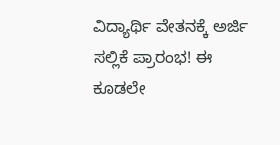ವಿದ್ಯಾರ್ಥಿ ವೇತನಕ್ಕೆ ಅರ್ಜಿ ಸಲ್ಲಿಕೆ ಪ್ರಾರಂಭ! ಈ ಕೂಡಲೇ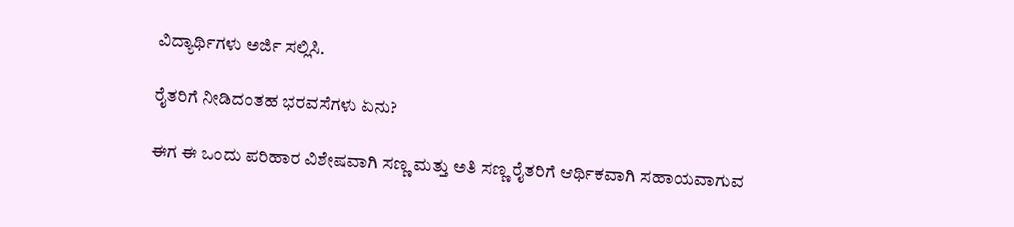ವಿದ್ಯಾರ್ಥಿಗಳು ಅರ್ಜಿ ಸಲ್ಲಿಸಿ.

ರೈತರಿಗೆ ನೀಡಿದಂತಹ ಭರವಸೆಗಳು ಏನು?

ಈಗ ಈ ಒಂದು ಪರಿಹಾರ ವಿಶೇಷವಾಗಿ ಸಣ್ಣ ಮತ್ತು ಅತಿ ಸಣ್ಣ ರೈತರಿಗೆ ಆರ್ಥಿಕವಾಗಿ ಸಹಾಯವಾಗುವ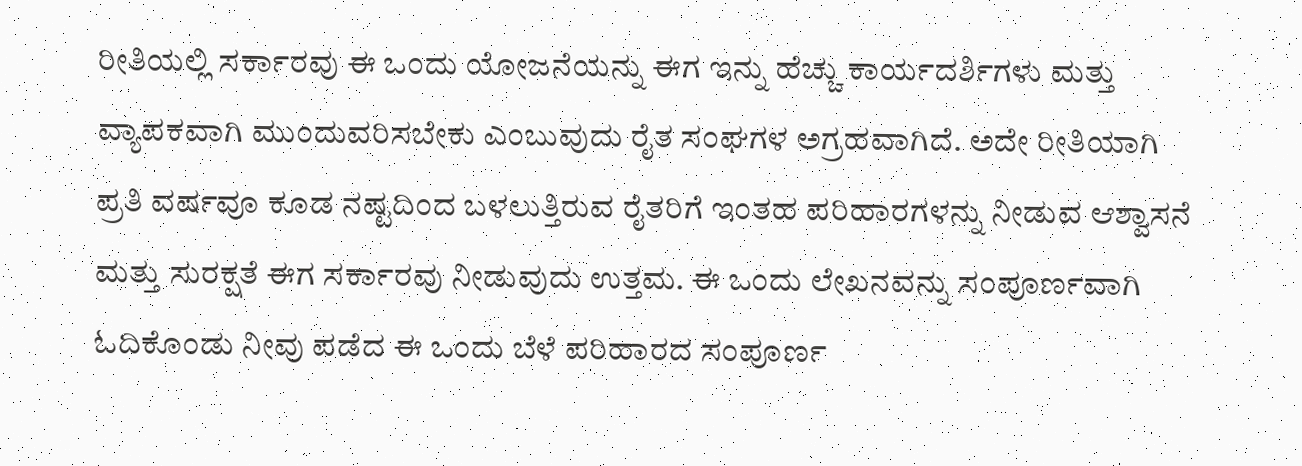ರೀತಿಯಲ್ಲಿ ಸರ್ಕಾರವು ಈ ಒಂದು ಯೋಜನೆಯನ್ನು ಈಗ ಇನ್ನು ಹೆಚ್ಚು ಕಾರ್ಯದರ್ಶಿಗಳು ಮತ್ತು ವ್ಯಾಪಕವಾಗಿ ಮುಂದುವರಿಸಬೇಕು ಎಂಬುವುದು ರೈತ ಸಂಘಗಳ ಅಗ್ರಹವಾಗಿದೆ. ಅದೇ ರೀತಿಯಾಗಿ ಪ್ರತಿ ವರ್ಷವೂ ಕೂಡ ನಷ್ಟದಿಂದ ಬಳಲುತ್ತಿರುವ ರೈತರಿಗೆ ಇಂತಹ ಪರಿಹಾರಗಳನ್ನು ನೀಡುವ ಆಶ್ವಾಸನೆ ಮತ್ತು ಸುರಕ್ಷತೆ ಈಗ ಸರ್ಕಾರವು ನೀಡುವುದು ಉತ್ತಮ. ಈ ಒಂದು ಲೇಖನವನ್ನು ಸಂಪೂರ್ಣವಾಗಿ ಓದಿಕೊಂಡು ನೀವು ಪಡೆದ ಈ ಒಂದು ಬೆಳೆ ಪರಿಹಾರದ ಸಂಪೂರ್ಣ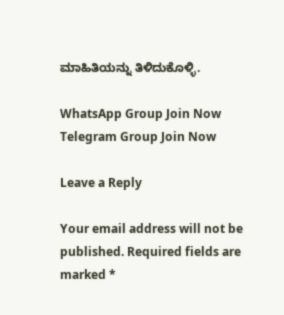ಮಾಹಿತಿಯನ್ನು ತಿಳಿದುಕೊಳ್ಳಿ.

WhatsApp Group Join Now
Telegram Group Join Now

Leave a Reply

Your email address will not be published. Required fields are marked *